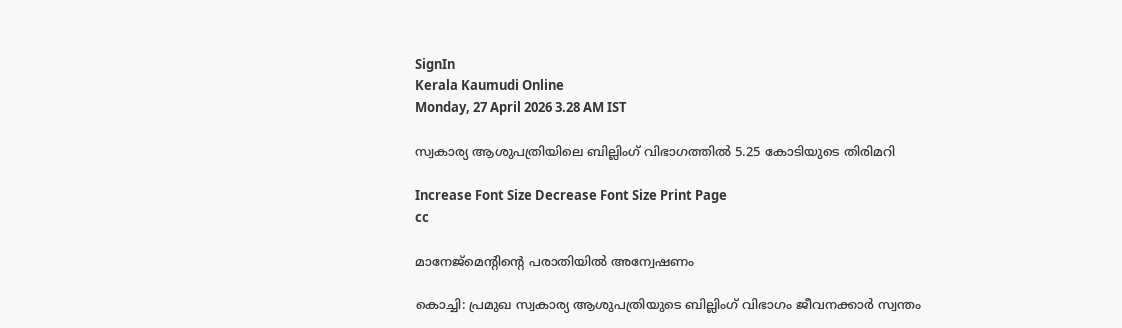SignIn
Kerala Kaumudi Online
Monday, 27 April 2026 3.28 AM IST

സ്വകാര്യ ആശുപത്രിയിലെ ബില്ലിംഗ് വിഭാഗത്തിൽ 5.25 കോടിയുടെ തിരിമറി

Increase Font Size Decrease Font Size Print Page
cc

മാനേജ്‌മെന്റിന്റെ പരാതിയിൽ അന്വേഷണം

കൊച്ചി: പ്രമുഖ സ്വകാര്യ ആശുപത്രിയുടെ ബില്ലിംഗ് വിഭാഗം ജീവനക്കാർ സ്വന്തം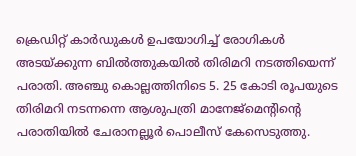ക്രെഡിറ്റ് കാർഡുകൾ ഉപയോഗിച്ച് രോഗികൾ അടയ്‌ക്കുന്ന ബിൽത്തുകയിൽ തിരിമറി നടത്തിയെന്ന് പരാതി. അഞ്ചു കൊല്ലത്തിനിടെ 5. 25 കോടി രൂപയുടെ തിരിമറി നടന്നന്നെ ആശുപത്രി മാനേജ്മെന്റിന്റെ പരാതിയിൽ ചേരാനല്ലൂർ പൊലീസ് കേസെടുത്തു.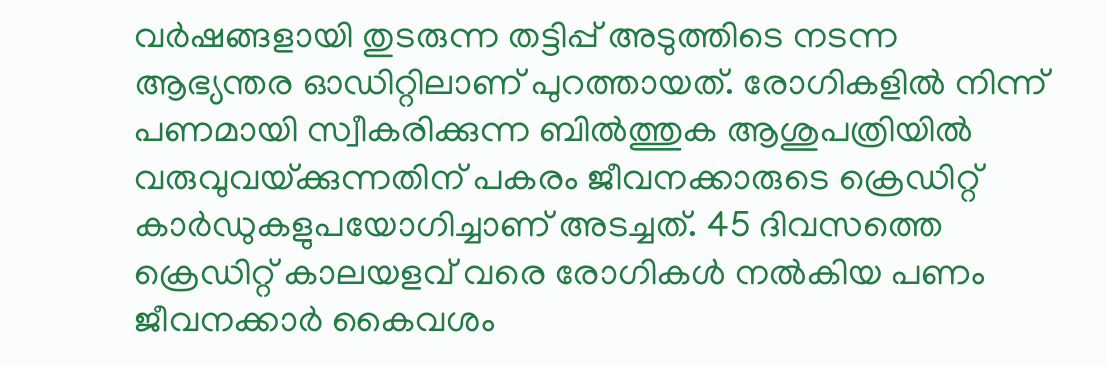വർഷങ്ങളായി തുടരുന്ന തട്ടിപ്പ് അടുത്തിടെ നടന്ന ആഭ്യന്തര ഓഡിറ്റിലാണ് പുറത്തായത്. രോഗികളിൽ നിന്ന് പണമായി സ്വീകരിക്കുന്ന ബിൽത്തുക ആശുപത്രിയിൽ വരുവുവയ്‌ക്കുന്നതിന് പകരം ജീവനക്കാരുടെ ക്രെഡിറ്റ് കാർഡുകളുപയോഗിച്ചാണ് അടച്ചത്. 45 ദിവസത്തെ ക്രെഡിറ്റ് കാലയളവ് വരെ രോഗികൾ നൽകിയ പണം ജീവനക്കാർ കൈവശം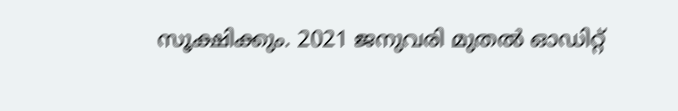സൂക്ഷിക്കും. 2021 ജനുവരി മുതൽ ഓഡിറ്റ്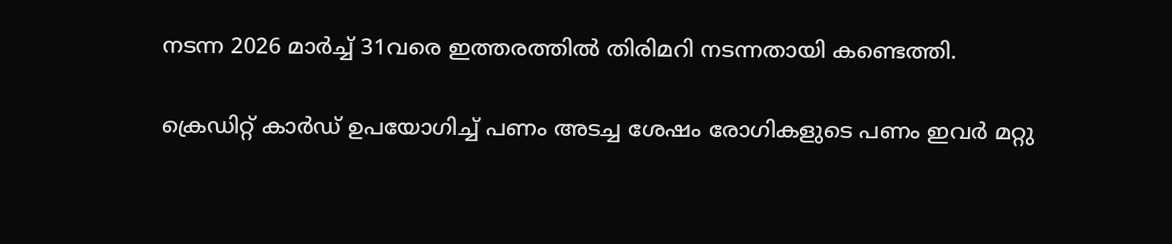നടന്ന 2026 മാ‌ർച്ച് 31വരെ ഇത്തരത്തിൽ തിരിമറി നടന്നതായി കണ്ടെത്തി.

ക്രെഡിറ്റ് കാർഡ് ഉപയോഗിച്ച് പണം അടച്ച ശേഷം രോഗികളുടെ പണം ഇവർ മറ്റു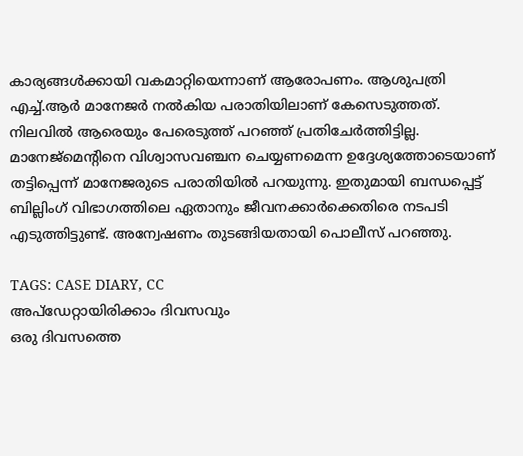കാര്യങ്ങൾക്കായി വകമാറ്റിയെന്നാണ് ആരോപണം. ആശുപത്രി എച്ച്.ആർ മാനേജർ നൽകിയ പരാതിയിലാണ് കേസെടുത്തത്. നിലവിൽ ആരെയും പേരെടുത്ത് പറഞ്ഞ് പ്രതിചേർത്തിട്ടില്ല. മാനേജ്മെന്റിനെ വിശ്വാസവഞ്ചന ചെയ്യണമെന്ന ഉദ്ദേശ്യത്തോടെയാണ് തട്ടിപ്പെന്ന് മാനേജരുടെ പരാതിയിൽ പറയുന്നു. ഇതുമായി ബന്ധപ്പെട്ട് ബില്ലിംഗ് വിഭാഗത്തിലെ ഏതാനും ജീവനക്കാർക്കെതിരെ നടപടി എടുത്തിട്ടുണ്ട്. അന്വേഷണം തുടങ്ങിയതായി പൊലീസ് പറഞ്ഞു.

TAGS: CASE DIARY, CC
അപ്ഡേറ്റായിരിക്കാം ദിവസവും
ഒരു ദിവസത്തെ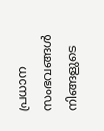പ്രധാന സംഭവങ്ങൾ നിങ്ങളുടെ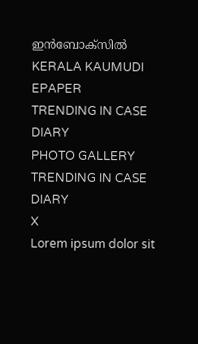ഇൻബോക്സിൽ
KERALA KAUMUDI EPAPER
TRENDING IN CASE DIARY
PHOTO GALLERY
TRENDING IN CASE DIARY
X
Lorem ipsum dolor sit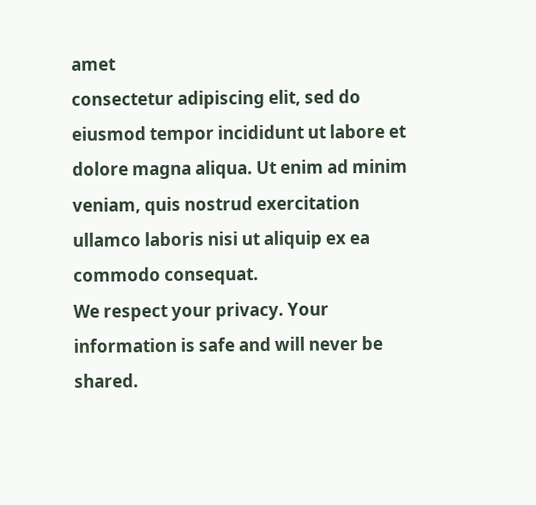amet
consectetur adipiscing elit, sed do eiusmod tempor incididunt ut labore et dolore magna aliqua. Ut enim ad minim veniam, quis nostrud exercitation ullamco laboris nisi ut aliquip ex ea commodo consequat.
We respect your privacy. Your information is safe and will never be shared.